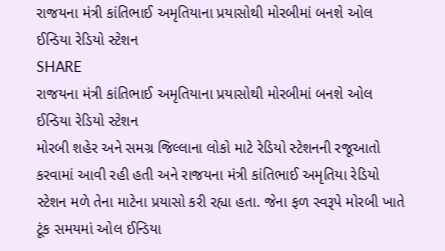રાજયના મંત્રી કાંતિભાઈ અમૃતિયાના પ્રયાસોથી મોરબીમાં બનશે ઓલ ઈન્ડિયા રેડિયો સ્ટેશન
SHARE
રાજયના મંત્રી કાંતિભાઈ અમૃતિયાના પ્રયાસોથી મોરબીમાં બનશે ઓલ ઈન્ડિયા રેડિયો સ્ટેશન
મોરબી શહેર અને સમગ્ર જિલ્લાના લોકો માટે રેડિયો સ્ટેશનની રજૂઆતો કરવામાં આવી રહી હતી અને રાજયના મંત્રી કાંતિભાઈ અમૃતિયા રેડિયો સ્ટેશન મળે તેના માટેના પ્રયાસો કરી રહ્યા હતા. જેના ફળ સ્વરૂપે મોરબી ખાતે ટૂંક સમયમાં ઓલ ઈન્ડિયા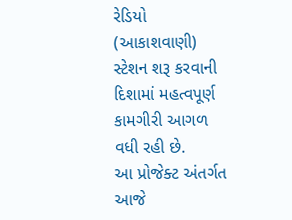રેડિયો (આકાશવાણી) સ્ટેશન શરૂ કરવાની દિશામાં મહત્વપૂર્ણ કામગીરી આગળ વધી રહી છે.
આ પ્રોજેક્ટ અંતર્ગત આજે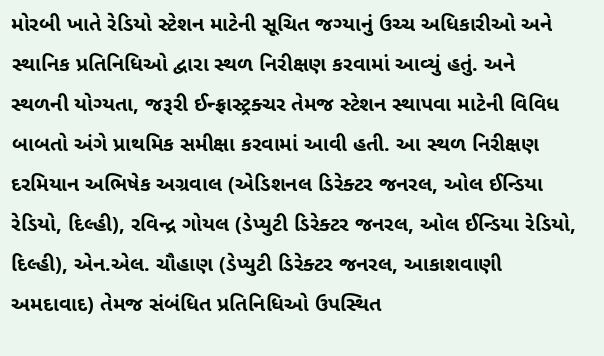મોરબી ખાતે રેડિયો સ્ટેશન માટેની સૂચિત જગ્યાનું ઉચ્ચ અધિકારીઓ અને સ્થાનિક પ્રતિનિધિઓ દ્વારા સ્થળ નિરીક્ષણ કરવામાં આવ્યું હતું. અને સ્થળની યોગ્યતા, જરૂરી ઈન્ફ્રાસ્ટ્રક્ચર તેમજ સ્ટેશન સ્થાપવા માટેની વિવિધ બાબતો અંગે પ્રાથમિક સમીક્ષા કરવામાં આવી હતી. આ સ્થળ નિરીક્ષણ દરમિયાન અભિષેક અગ્રવાલ (એડિશનલ ડિરેક્ટર જનરલ, ઓલ ઈન્ડિયા રેડિયો, દિલ્હી), રવિન્દ્ર ગોયલ (ડેપ્યુટી ડિરેક્ટર જનરલ, ઓલ ઈન્ડિયા રેડિયો, દિલ્હી), એન.એલ. ચૌહાણ (ડેપ્યુટી ડિરેક્ટર જનરલ, આકાશવાણી અમદાવાદ) તેમજ સંબંધિત પ્રતિનિધિઓ ઉપસ્થિત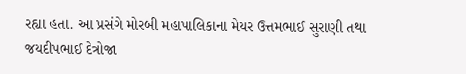રહ્યા હતા. આ પ્રસંગે મોરબી મહાપાલિકાના મેયર ઉત્તમભાઈ સુરાણી તથા જયદીપભાઈ દેત્રોજા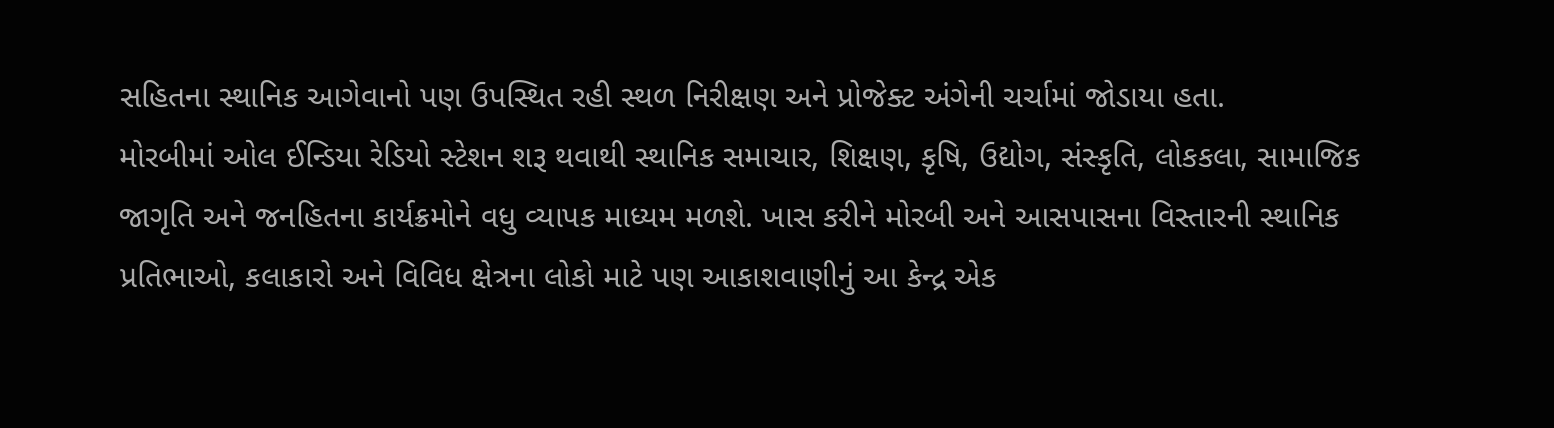સહિતના સ્થાનિક આગેવાનો પણ ઉપસ્થિત રહી સ્થળ નિરીક્ષણ અને પ્રોજેક્ટ અંગેની ચર્ચામાં જોડાયા હતા.
મોરબીમાં ઓલ ઈન્ડિયા રેડિયો સ્ટેશન શરૂ થવાથી સ્થાનિક સમાચાર, શિક્ષણ, કૃષિ, ઉદ્યોગ, સંસ્કૃતિ, લોકકલા, સામાજિક જાગૃતિ અને જનહિતના કાર્યક્રમોને વધુ વ્યાપક માધ્યમ મળશે. ખાસ કરીને મોરબી અને આસપાસના વિસ્તારની સ્થાનિક પ્રતિભાઓ, કલાકારો અને વિવિધ ક્ષેત્રના લોકો માટે પણ આકાશવાણીનું આ કેન્દ્ર એક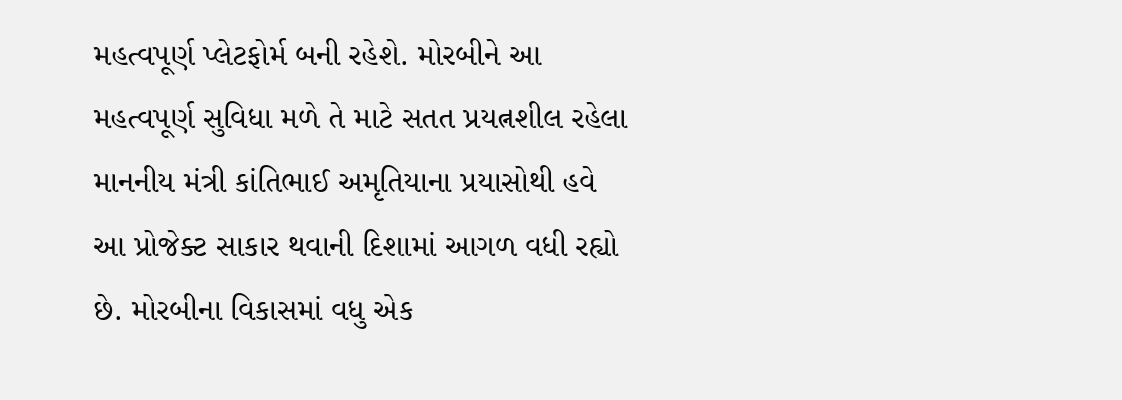મહત્વપૂર્ણ પ્લેટફોર્મ બની રહેશે. મોરબીને આ મહત્વપૂર્ણ સુવિધા મળે તે માટે સતત પ્રયત્નશીલ રહેલા માનનીય મંત્રી કાંતિભાઈ અમૃતિયાના પ્રયાસોથી હવે આ પ્રોજેક્ટ સાકાર થવાની દિશામાં આગળ વધી રહ્યો છે. મોરબીના વિકાસમાં વધુ એક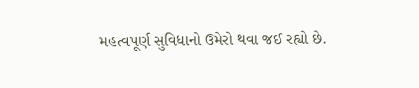મહત્વપૂર્ણ સુવિધાનો ઉમેરો થવા જઈ રહ્યો છે.